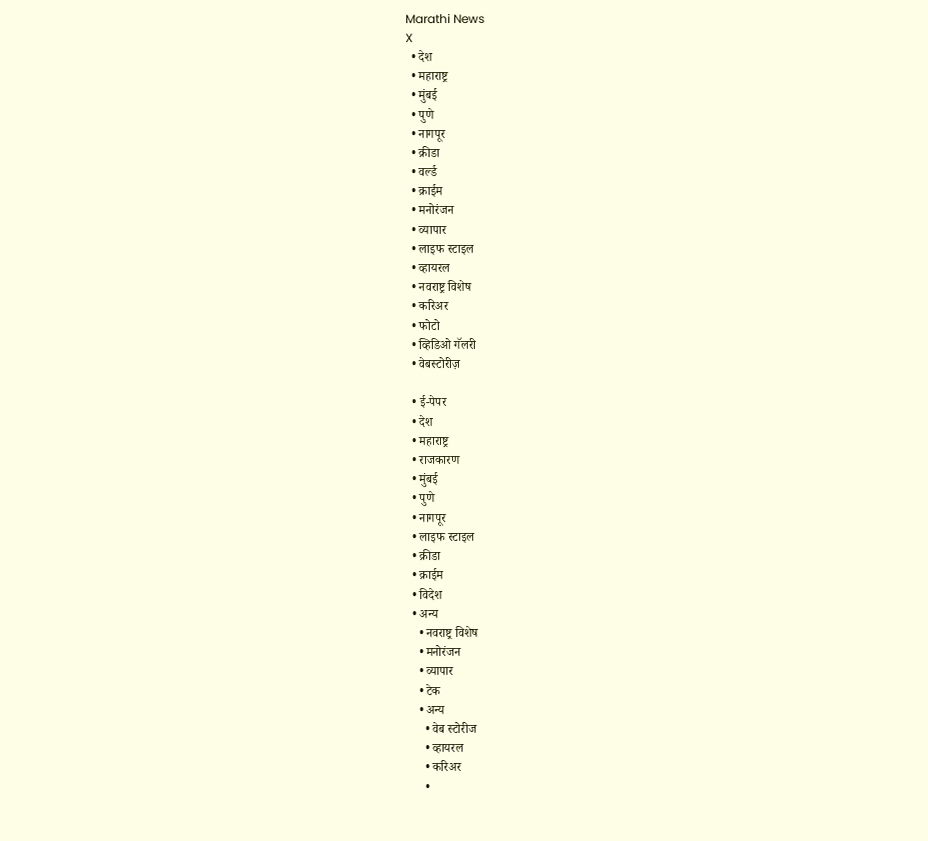Marathi News
X
  • देश
  • महाराष्ट्र
  • मुंबई
  • पुणे
  • नागपूर
  • क्रीडा
  • वर्ल्ड
  • क्राईम
  • मनोरंजन
  • व्यापार
  • लाइफ स्टाइल
  • व्हायरल
  • नवराष्ट्र विशेष
  • करिअर
  • फोटो
  • व्हिडिओ गॅलरी
  • वेबस्टोरीज़

  • ई-पेपर
  • देश
  • महाराष्ट्र
  • राजकारण
  • मुंबई
  • पुणे
  • नागपूर
  • लाइफ स्टाइल
  • क्रीडा
  • क्राईम
  • विदेश
  • अन्य
    • नवराष्ट्र विशेष
    • मनोरंजन
    • व्यापार
    • टेक
    • अन्य
      • वेब स्टोरीज
      • व्हायरल
      • करिअर
      •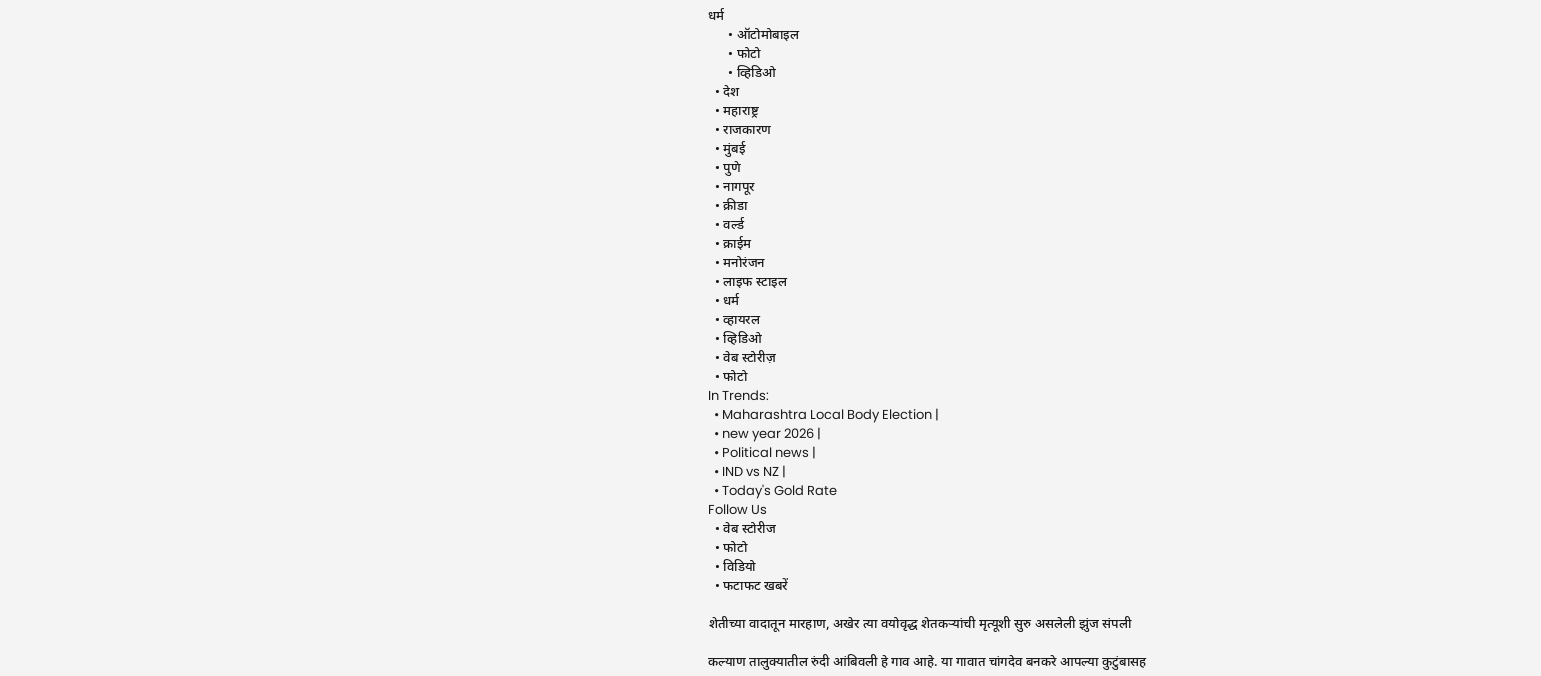धर्म
      • ऑटोमोबाइल
      • फोटो
      • व्हिडिओ
  • देश
  • महाराष्ट्र
  • राजकारण
  • मुंबई
  • पुणे
  • नागपूर
  • क्रीडा
  • वर्ल्ड
  • क्राईम
  • मनोरंजन
  • लाइफ स्टाइल
  • धर्म
  • व्हायरल
  • व्हिडिओ
  • वेब स्टोरीज़
  • फोटो
In Trends:
  • Maharashtra Local Body Election |
  • new year 2026 |
  • Political news |
  • IND vs NZ |
  • Today's Gold Rate
Follow Us
  • वेब स्टोरीज
  • फोटो
  • विडियो
  • फटाफट खबरें

शेतीच्या वादातून मारहाण, अखेर त्या वयोवृद्ध शेतकऱ्यांची मृत्यूशी सुरु असलेली झुंज संपली

कल्याण तालुक्यातील रुंदी आंबिवली हे गाव आहे. या गावात चांगदेव बनकरे आपल्या कुटुंबासह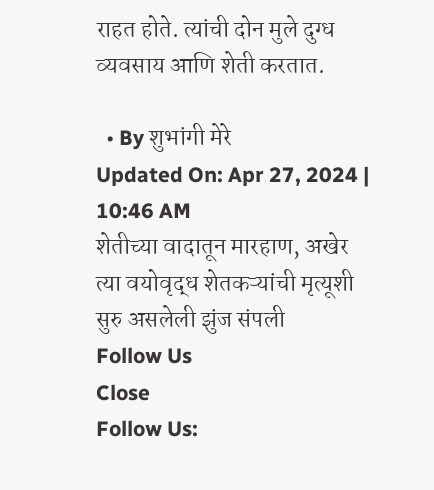राहत होते. त्यांची दोन मुले दुग्ध व्यवसाय आणि शेती करतात.

  • By शुभांगी मेरे
Updated On: Apr 27, 2024 | 10:46 AM
शेतीच्या वादातून मारहाण, अखेर त्या वयोवृद्ध शेतकऱ्यांची मृत्यूशी सुरु असलेली झुंज संपली
Follow Us
Close
Follow Us: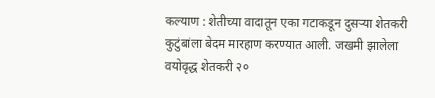कल्याण : शेतीच्या वादातून एका गटाकडून दुसऱ्या शेतकरी कुटुंबांला बेदम मारहाण करण्यात आली. जखमी झालेला वयोवृद्ध शेतकरी २०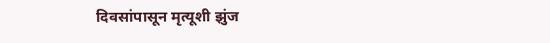दिवसांपासून मृत्यूशी झुंज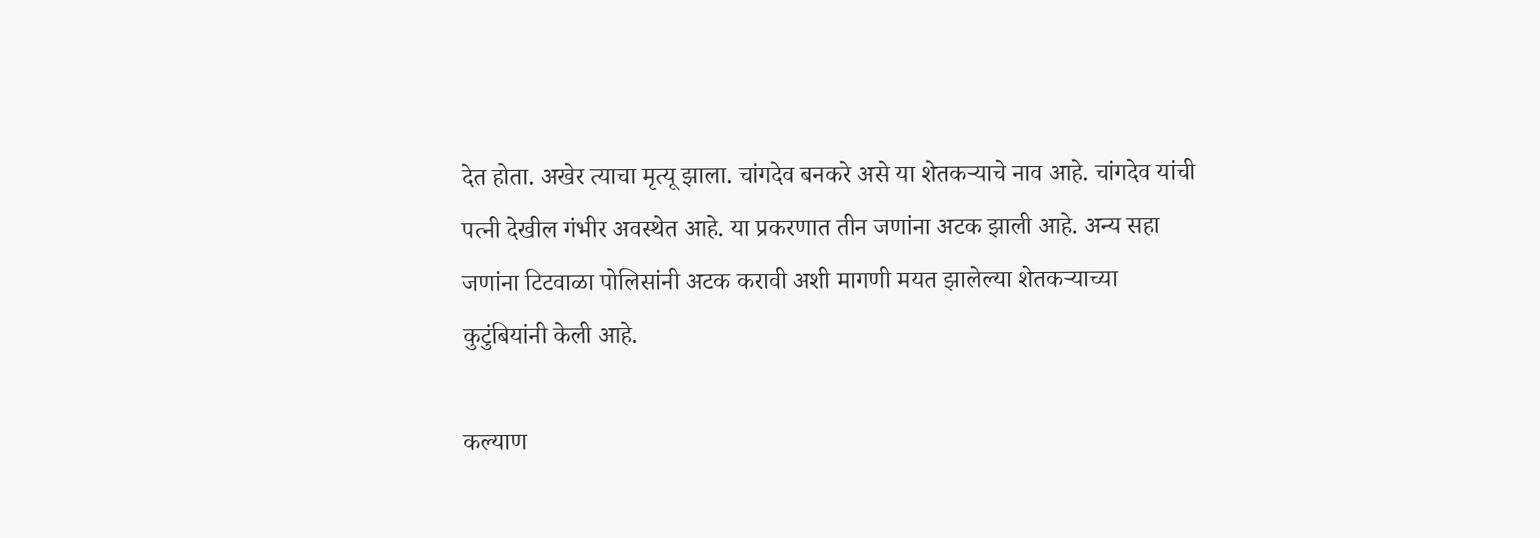देत होता. अखेर त्याचा मृत्यू झाला. चांगदेव बनकरे असे या शेतकऱ्याचे नाव आहे. चांगदेव यांची पत्नी देखील गंभीर अवस्थेत आहे. या प्रकरणात तीन जणांना अटक झाली आहे. अन्य सहा जणांना टिटवाळा पोलिसांनी अटक करावी अशी मागणी मयत झालेल्या शेतकऱ्याच्या कुटुंबियांनी केली आहे.

कल्याण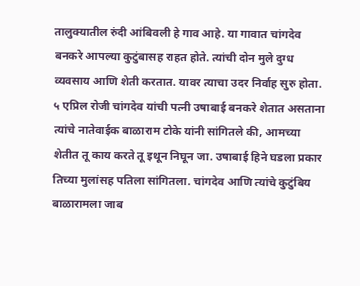तालुक्यातील रुंदी आंबिवली हे गाव आहे. या गावात चांगदेव बनकरे आपल्या कुटुंबासह राहत होते. त्यांची दोन मुले दुग्ध व्यवसाय आणि शेती करतात. यावर त्याचा उदर निर्वाह सुरु होता. ५ एप्रिल रोजी चांगदेव यांची पत्नी उषाबाई बनकरे शेतात असताना त्यांचे नातेवाईक बाळाराम टोके यांनी सांगितले की, आमच्या शेतीत तू काय करते तू इथून निघून जा. उषाबाई हिने घडला प्रकार तिच्या मुलांसह पतिला सांगितला. चांगदेव आणि त्यांचे कुटुंबिय बाळारामला जाब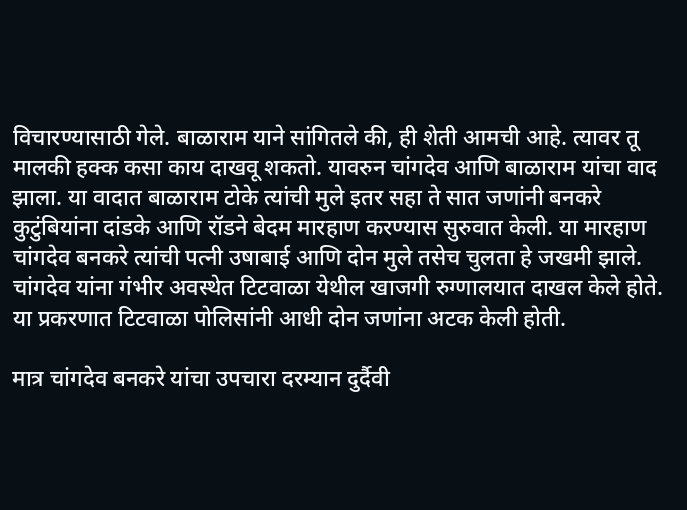विचारण्यासाठी गेले. बाळाराम याने सांगितले की, ही शेती आमची आहे. त्यावर तू मालकी हक्क कसा काय दाखवू शकतो. यावरुन चांगदेव आणि बाळाराम यांचा वाद झाला. या वादात बाळाराम टोके त्यांची मुले इतर सहा ते सात जणांनी बनकरे कुटुंबियांना दांडके आणि रॉडने बेदम मारहाण करण्यास सुरुवात केली. या मारहाण चांगदेव बनकरे त्यांची पत्नी उषाबाई आणि दोन मुले तसेच चुलता हे जखमी झाले. चांगदेव यांना गंभीर अवस्थेत टिटवाळा येथील खाजगी रुग्णालयात दाखल केले होते. या प्रकरणात टिटवाळा पोलिसांनी आधी दोन जणांना अटक केली होती.

मात्र चांगदेव बनकरे यांचा उपचारा दरम्यान दुर्दैवी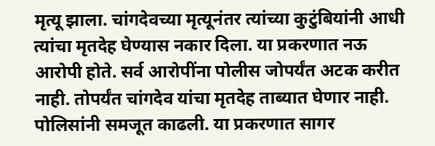मृत्यू झाला. चांगदेवच्या मृत्यूनंतर त्यांच्या कुटुंबियांनी आधी त्यांचा मृतदेह घेण्यास नकार दिला. या प्रकरणात नऊ आरोपी होते. सर्व आरोपींना पोलीस जोपर्यंत अटक करीत नाही. तोपर्यंत चांगदेव यांचा मृतदेह ताब्यात घेणार नाही. पोलिसांनी समजूत काढली. या प्रकरणात सागर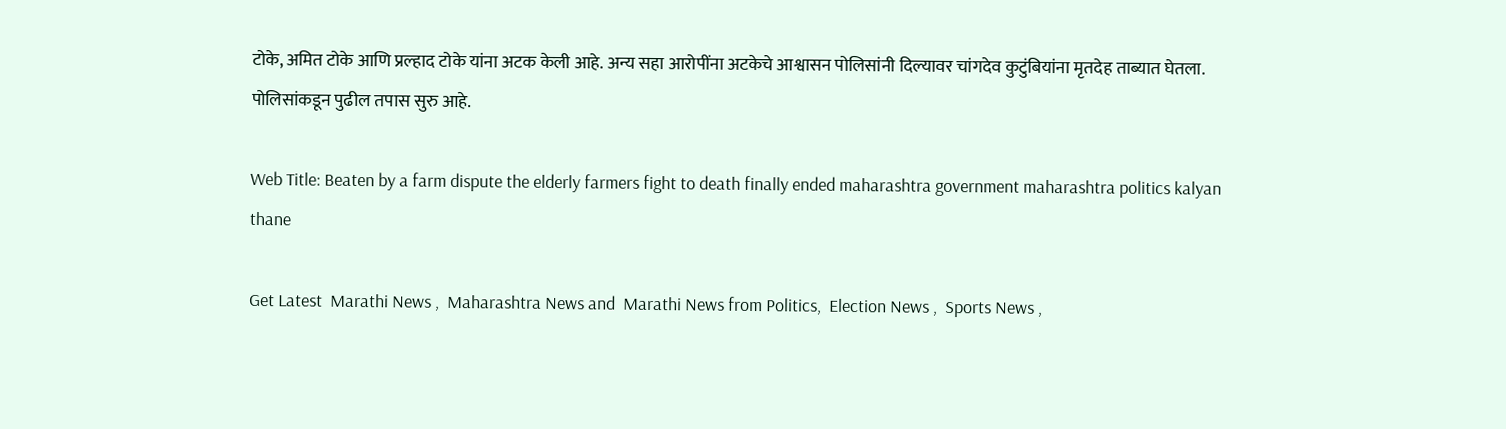टोके, अमित टोके आणि प्रल्हाद टोके यांना अटक केली आहे. अन्य सहा आरोपींना अटकेचे आश्वासन पोलिसांनी दिल्यावर चांगदेव कुटुंबियांना मृतदेह ताब्यात घेतला. पोलिसांकडून पुढील तपास सुरु आहे.

Web Title: Beaten by a farm dispute the elderly farmers fight to death finally ended maharashtra government maharashtra politics kalyan thane

Get Latest  Marathi News ,  Maharashtra News and  Marathi News from Politics,  Election News ,  Sports News ,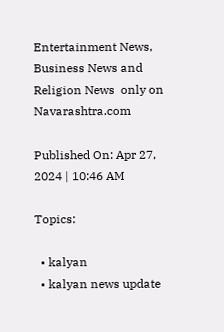Entertainment News,  Business News and   Religion News  only on Navarashtra.com

Published On: Apr 27, 2024 | 10:46 AM

Topics:

  • kalyan
  • kalyan news update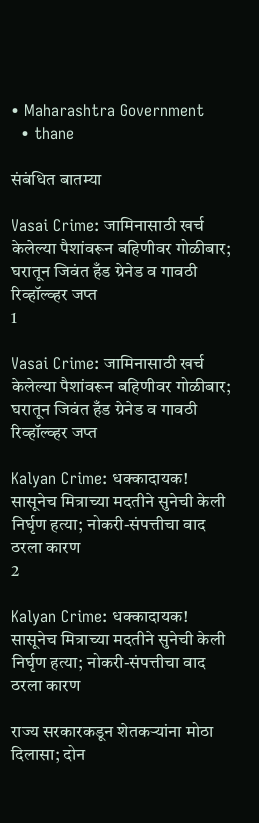• Maharashtra Government
  • thane

संबंधित बातम्या

Vasai Crime: जामिनासाठी खर्च केलेल्या पैशांवरून बहिणीवर गोळीबार; घरातून जिवंत हँड ग्रेनेड व गावठी रिव्हॉल्व्हर जप्त
1

Vasai Crime: जामिनासाठी खर्च केलेल्या पैशांवरून बहिणीवर गोळीबार; घरातून जिवंत हँड ग्रेनेड व गावठी रिव्हॉल्व्हर जप्त

Kalyan Crime: धक्कादायक! सासूनेच मित्राच्या मदतीने सुनेची केली निर्घृण हत्या; नोकरी-संपत्तीचा वाद ठरला कारण
2

Kalyan Crime: धक्कादायक! सासूनेच मित्राच्या मदतीने सुनेची केली निर्घृण हत्या; नोकरी-संपत्तीचा वाद ठरला कारण

राज्य सरकारकडून शेतकऱ्यांना मोठा दिलासा; दोन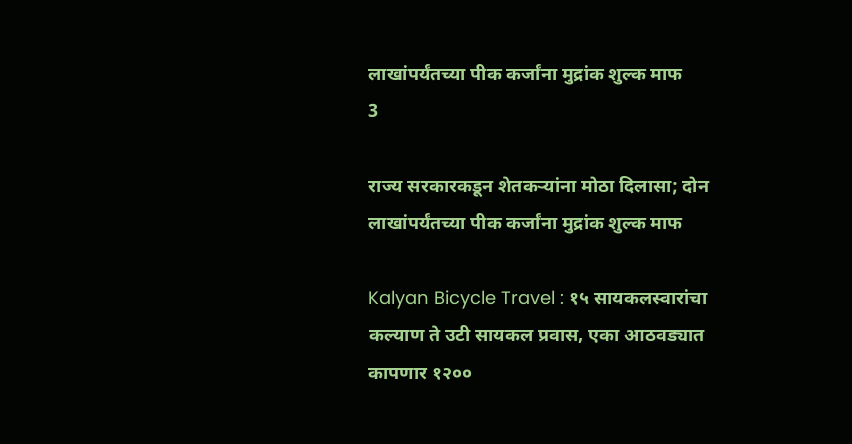लाखांपर्यंतच्या पीक कर्जांना मुद्रांक शुल्क माफ
3

राज्य सरकारकडून शेतकऱ्यांना मोठा दिलासा; दोन लाखांपर्यंतच्या पीक कर्जांना मुद्रांक शुल्क माफ

Kalyan Bicycle Travel : १५ सायकलस्वारांचा कल्याण ते उटी सायकल प्रवास, एका आठवड्यात कापणार १२००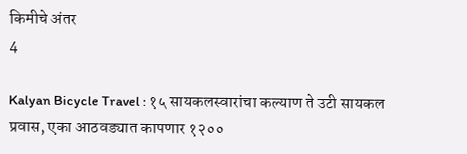किमीचे अंतर
4

Kalyan Bicycle Travel : १५ सायकलस्वारांचा कल्याण ते उटी सायकल प्रवास, एका आठवड्यात कापणार १२००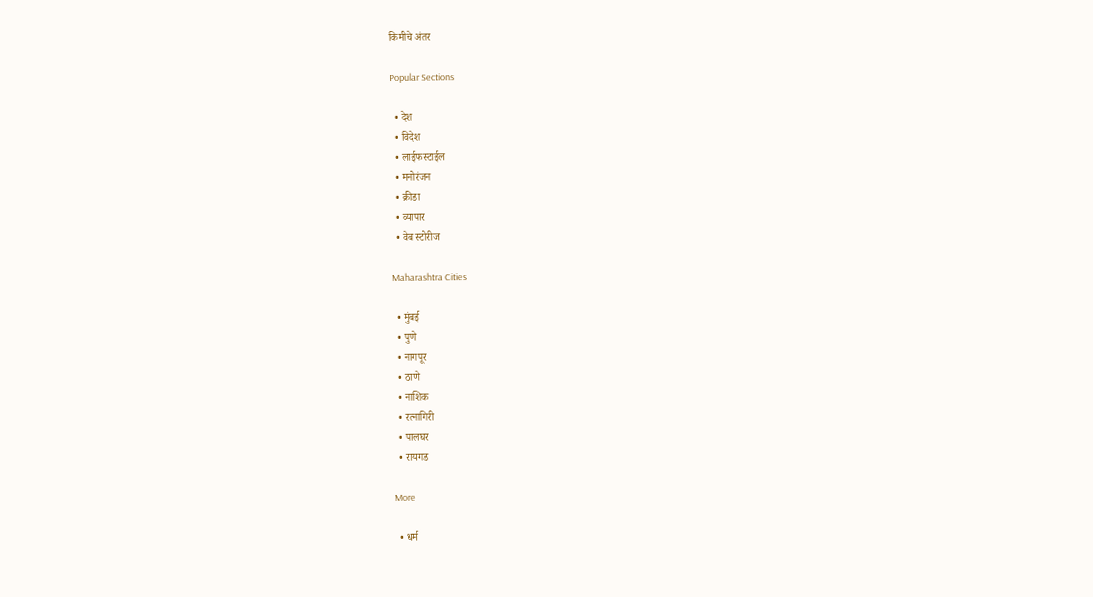किमीचे अंतर

Popular Sections

  • देश
  • विदेश
  • लाईफस्टाईल
  • मनोरंजन
  • क्रीडा
  • व्यापार
  • वेब स्टोरीज

Maharashtra Cities

  • मुंबई
  • पुणे
  • नागपूर
  • ठाणे
  • नाशिक
  • रत्नागिरी
  • पालघर
  • रायगड

More

  • धर्म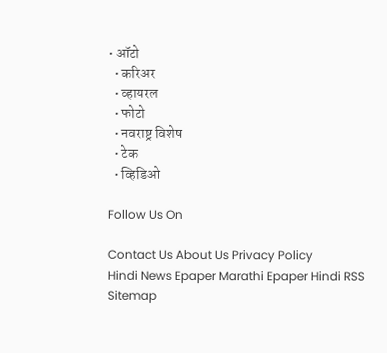• ऑटो
  • करिअर
  • व्हायरल
  • फोटो
  • नवराष्ट्र विशेष
  • टेक
  • व्हिडिओ

Follow Us On

Contact Us About Us Privacy Policy
Hindi News Epaper Marathi Epaper Hindi RSS Sitemap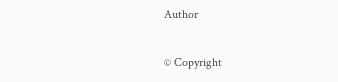Author

© Copyright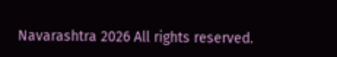Navarashtra 2026 All rights reserved.